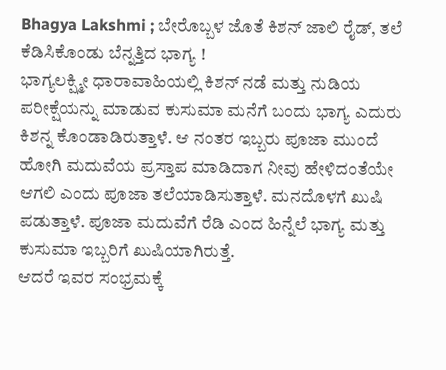Bhagya Lakshmi ; ಬೇರೊಬ್ಬಳ ಜೊತೆ ಕಿಶನ್ ಜಾಲಿ ರೈಡ್, ತಲೆ ಕೆಡಿಸಿಕೊಂಡು ಬೆನ್ನತ್ತಿದ ಭಾಗ್ಯ !
ಭಾಗ್ಯಲಕ್ಷ್ಮೀ ಧಾರಾವಾಹಿಯಲ್ಲಿ ಕಿಶನ್ ನಡೆ ಮತ್ತು ನುಡಿಯ ಪರೀಕ್ಷೆಯನ್ನು ಮಾಡುವ ಕುಸುಮಾ ಮನೆಗೆ ಬಂದು ಭಾಗ್ಯ ಎದುರು ಕಿಶನ್ನ ಕೊಂಡಾಡಿರುತ್ತಾಳೆ. ಆ ನಂತರ ಇಬ್ಬರು ಪೂಜಾ ಮುಂದೆ ಹೋಗಿ ಮದುವೆಯ ಪ್ರಸ್ತಾಪ ಮಾಡಿದಾಗ ನೀವು ಹೇಳಿದಂತೆಯೇ ಆಗಲಿ ಎಂದು ಪೂಜಾ ತಲೆಯಾಡಿಸುತ್ತಾಳೆ. ಮನದೊಳಗೆ ಖುಷಿ ಪಡುತ್ತಾಳೆ. ಪೂಜಾ ಮದುವೆಗೆ ರೆಡಿ ಎಂದ ಹಿನ್ನೆಲೆ ಭಾಗ್ಯ ಮತ್ತು ಕುಸುಮಾ ಇಬ್ಬರಿಗೆ ಖುಷಿಯಾಗಿರುತ್ತೆ.
ಆದರೆ ಇವರ ಸಂಭ್ರಮಕ್ಕೆ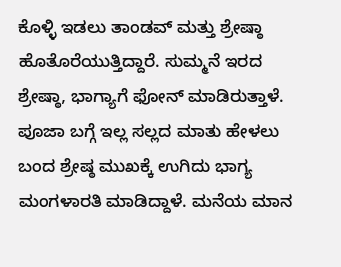ಕೊಳ್ಳಿ ಇಡಲು ತಾಂಡವ್ ಮತ್ತು ಶ್ರೇಷ್ಠಾ ಹೊತೊರೆಯುತ್ತಿದ್ದಾರೆ. ಸುಮ್ಮನೆ ಇರದ ಶ್ರೇಷ್ಠಾ, ಭಾಗ್ಯಾಗೆ ಫೋನ್ ಮಾಡಿರುತ್ತಾಳೆ. ಪೂಜಾ ಬಗ್ಗೆ ಇಲ್ಲ ಸಲ್ಲದ ಮಾತು ಹೇಳಲು ಬಂದ ಶ್ರೇಷ್ಠ ಮುಖಕ್ಕೆ ಉಗಿದು ಭಾಗ್ಯ ಮಂಗಳಾರತಿ ಮಾಡಿದ್ದಾಳೆ. ಮನೆಯ ಮಾನ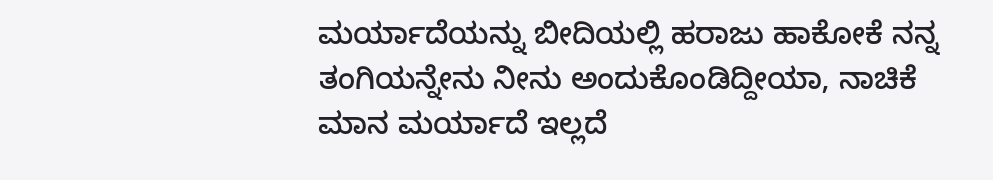ಮರ್ಯಾದೆಯನ್ನು ಬೀದಿಯಲ್ಲಿ ಹರಾಜು ಹಾಕೋಕೆ ನನ್ನ ತಂಗಿಯನ್ನೇನು ನೀನು ಅಂದುಕೊಂಡಿದ್ದೀಯಾ, ನಾಚಿಕೆ ಮಾನ ಮರ್ಯಾದೆ ಇಲ್ಲದೆ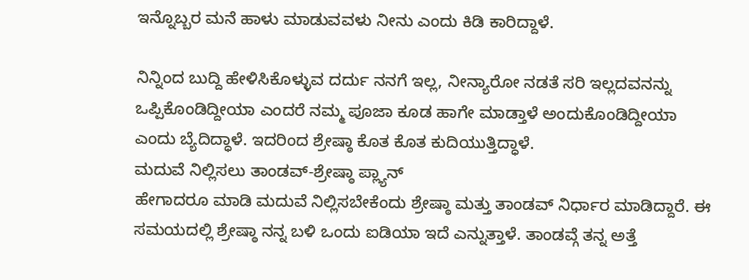ಇನ್ನೊಬ್ಬರ ಮನೆ ಹಾಳು ಮಾಡುವವಳು ನೀನು ಎಂದು ಕಿಡಿ ಕಾರಿದ್ದಾಳೆ.

ನಿನ್ನಿಂದ ಬುದ್ದಿ ಹೇಳಿಸಿಕೊಳ್ಳುವ ದರ್ದು ನನಗೆ ಇಲ್ಲ, ನೀನ್ಯಾರೋ ನಡತೆ ಸರಿ ಇಲ್ಲದವನನ್ನು ಒಪ್ಪಿಕೊಂಡಿದ್ದೀಯಾ ಎಂದರೆ ನಮ್ಮ ಪೂಜಾ ಕೂಡ ಹಾಗೇ ಮಾಡ್ತಾಳೆ ಅಂದುಕೊಂಡಿದ್ದೀಯಾ ಎಂದು ಬ್ಯೆದಿದ್ಧಾಳೆ. ಇದರಿಂದ ಶ್ರೇಷ್ಠಾ ಕೊತ ಕೊತ ಕುದಿಯುತ್ತಿದ್ಧಾಳೆ.
ಮದುವೆ ನಿಲ್ಲಿಸಲು ತಾಂಡವ್-ಶ್ರೇಷ್ಠಾ ಪ್ಲ್ಯಾನ್
ಹೇಗಾದರೂ ಮಾಡಿ ಮದುವೆ ನಿಲ್ಲಿಸಬೇಕೆಂದು ಶ್ರೇಷ್ಠಾ ಮತ್ತು ತಾಂಡವ್ ನಿರ್ಧಾರ ಮಾಡಿದ್ದಾರೆ. ಈ ಸಮಯದಲ್ಲಿ ಶ್ರೇಷ್ಠಾ ನನ್ನ ಬಳಿ ಒಂದು ಐಡಿಯಾ ಇದೆ ಎನ್ನುತ್ತಾಳೆ. ತಾಂಡವ್ಗೆ ತನ್ನ ಅತ್ತೆ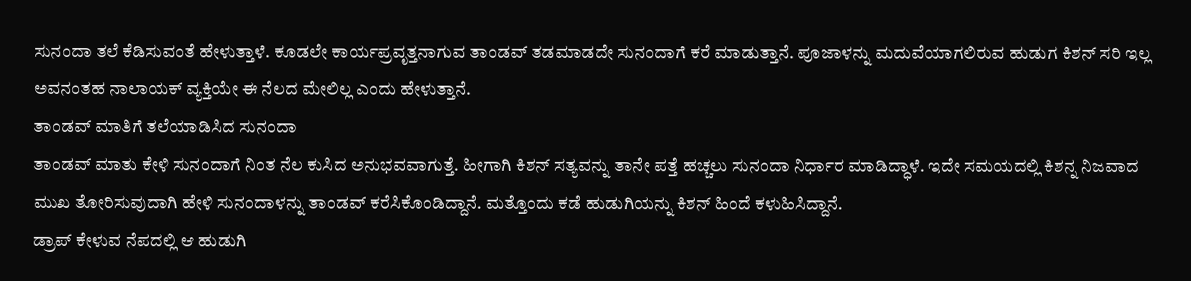ಸುನಂದಾ ತಲೆ ಕೆಡಿಸುವಂತೆ ಹೇಳುತ್ತಾಳೆ. ಕೂಡಲೇ ಕಾರ್ಯಪ್ರವೃತ್ತನಾಗುವ ತಾಂಡವ್ ತಡಮಾಡದೇ ಸುನಂದಾಗೆ ಕರೆ ಮಾಡುತ್ತಾನೆ. ಪೂಜಾಳನ್ನು ಮದುವೆಯಾಗಲಿರುವ ಹುಡುಗ ಕಿಶನ್ ಸರಿ ಇಲ್ಲ ಅವನಂತಹ ನಾಲಾಯಕ್ ವ್ಯಕ್ತಿಯೇ ಈ ನೆಲದ ಮೇಲಿಲ್ಲ ಎಂದು ಹೇಳುತ್ತಾನೆ.
ತಾಂಡವ್ ಮಾತಿಗೆ ತಲೆಯಾಡಿಸಿದ ಸುನಂದಾ
ತಾಂಡವ್ ಮಾತು ಕೇಳಿ ಸುನಂದಾಗೆ ನಿಂತ ನೆಲ ಕುಸಿದ ಅನುಭವವಾಗುತ್ತೆ. ಹೀಗಾಗಿ ಕಿಶನ್ ಸತ್ಯವನ್ನು ತಾನೇ ಪತ್ತೆ ಹಚ್ಚಲು ಸುನಂದಾ ನಿರ್ಧಾರ ಮಾಡಿದ್ಧಾಳೆ. ಇದೇ ಸಮಯದಲ್ಲಿ ಕಿಶನ್ನ ನಿಜವಾದ ಮುಖ ತೋರಿಸುವುದಾಗಿ ಹೇಳಿ ಸುನಂದಾಳನ್ನು ತಾಂಡವ್ ಕರೆಸಿಕೊಂಡಿದ್ದಾನೆ. ಮತ್ತೊಂದು ಕಡೆ ಹುಡುಗಿಯನ್ನು ಕಿಶನ್ ಹಿಂದೆ ಕಳುಹಿಸಿದ್ದಾನೆ.
ಡ್ರಾಪ್ ಕೇಳುವ ನೆಪದಲ್ಲಿ ಆ ಹುಡುಗಿ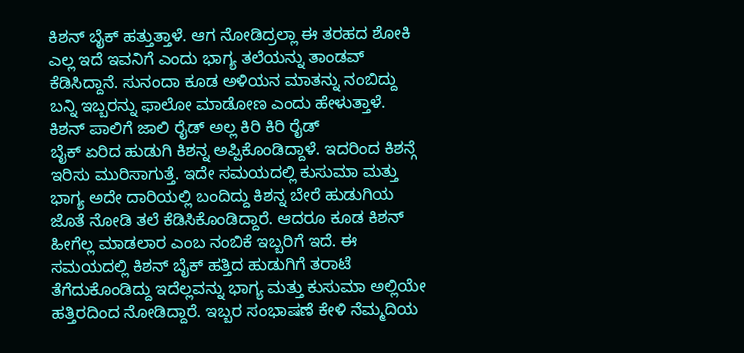ಕಿಶನ್ ಬೈಕ್ ಹತ್ತುತ್ತಾಳೆ. ಆಗ ನೋಡಿದ್ರಲ್ಲಾ ಈ ತರಹದ ಶೋಕಿ ಎಲ್ಲ ಇದೆ ಇವನಿಗೆ ಎಂದು ಭಾಗ್ಯ ತಲೆಯನ್ನು ತಾಂಡವ್ ಕೆಡಿಸಿದ್ದಾನೆ. ಸುನಂದಾ ಕೂಡ ಅಳಿಯನ ಮಾತನ್ನು ನಂಬಿದ್ದು ಬನ್ನಿ ಇಬ್ಬರನ್ನು ಫಾಲೋ ಮಾಡೋಣ ಎಂದು ಹೇಳುತ್ತಾಳೆ.
ಕಿಶನ್ ಪಾಲಿಗೆ ಜಾಲಿ ರೈಡ್ ಅಲ್ಲ ಕಿರಿ ಕಿರಿ ರೈಡ್
ಬೈಕ್ ಏರಿದ ಹುಡುಗಿ ಕಿಶನ್ನ ಅಪ್ಪಿಕೊಂಡಿದ್ದಾಳೆ. ಇದರಿಂದ ಕಿಶನ್ಗೆ ಇರಿಸು ಮುರಿಸಾಗುತ್ತೆ. ಇದೇ ಸಮಯದಲ್ಲಿ ಕುಸುಮಾ ಮತ್ತು ಭಾಗ್ಯ ಅದೇ ದಾರಿಯಲ್ಲಿ ಬಂದಿದ್ದು ಕಿಶನ್ನ ಬೇರೆ ಹುಡುಗಿಯ ಜೊತೆ ನೋಡಿ ತಲೆ ಕೆಡಿಸಿಕೊಂಡಿದ್ದಾರೆ. ಆದರೂ ಕೂಡ ಕಿಶನ್ ಹೀಗೆಲ್ಲ ಮಾಡಲಾರ ಎಂಬ ನಂಬಿಕೆ ಇಬ್ಬರಿಗೆ ಇದೆ. ಈ ಸಮಯದಲ್ಲಿ ಕಿಶನ್ ಬೈಕ್ ಹತ್ತಿದ ಹುಡುಗಿಗೆ ತರಾಟೆ ತೆಗೆದುಕೊಂಡಿದ್ದು ಇದೆಲ್ಲವನ್ನು ಭಾಗ್ಯ ಮತ್ತು ಕುಸುಮಾ ಅಲ್ಲಿಯೇ ಹತ್ತಿರದಿಂದ ನೋಡಿದ್ದಾರೆ. ಇಬ್ಬರ ಸಂಭಾಷಣೆ ಕೇಳಿ ನೆಮ್ಮದಿಯ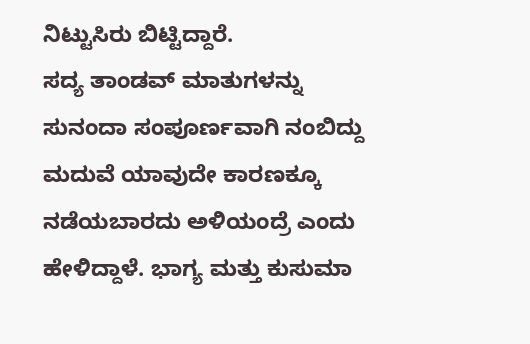ನಿಟ್ಟುಸಿರು ಬಿಟ್ಟಿದ್ದಾರೆ.
ಸದ್ಯ ತಾಂಡವ್ ಮಾತುಗಳನ್ನು ಸುನಂದಾ ಸಂಪೂರ್ಣವಾಗಿ ನಂಬಿದ್ದು ಮದುವೆ ಯಾವುದೇ ಕಾರಣಕ್ಕೂ ನಡೆಯಬಾರದು ಅಳಿಯಂದ್ರೆ ಎಂದು ಹೇಳಿದ್ದಾಳೆ. ಭಾಗ್ಯ ಮತ್ತು ಕುಸುಮಾ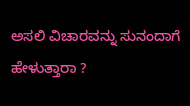ಅಸಲಿ ವಿಚಾರವನ್ನು ಸುನಂದಾಗೆ ಹೇಳುತ್ತಾರಾ ?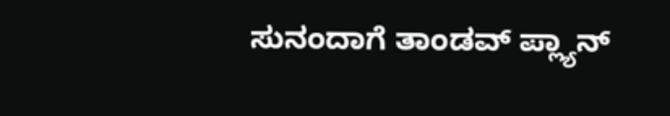ಸುನಂದಾಗೆ ತಾಂಡವ್ ಪ್ಲ್ಯಾನ್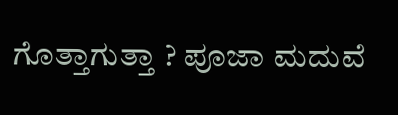ಗೊತ್ತಾಗುತ್ತಾ ? ಪೂಜಾ ಮದುವೆ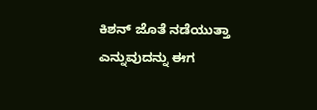ಕಿಶನ್ ಜೊತೆ ನಡೆಯುತ್ತಾ ಎನ್ನುವುದನ್ನು ಈಗ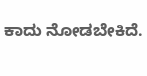ಕಾದು ನೋಡಬೇಕಿದೆ.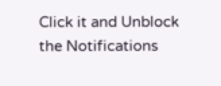Click it and Unblock the Notifications